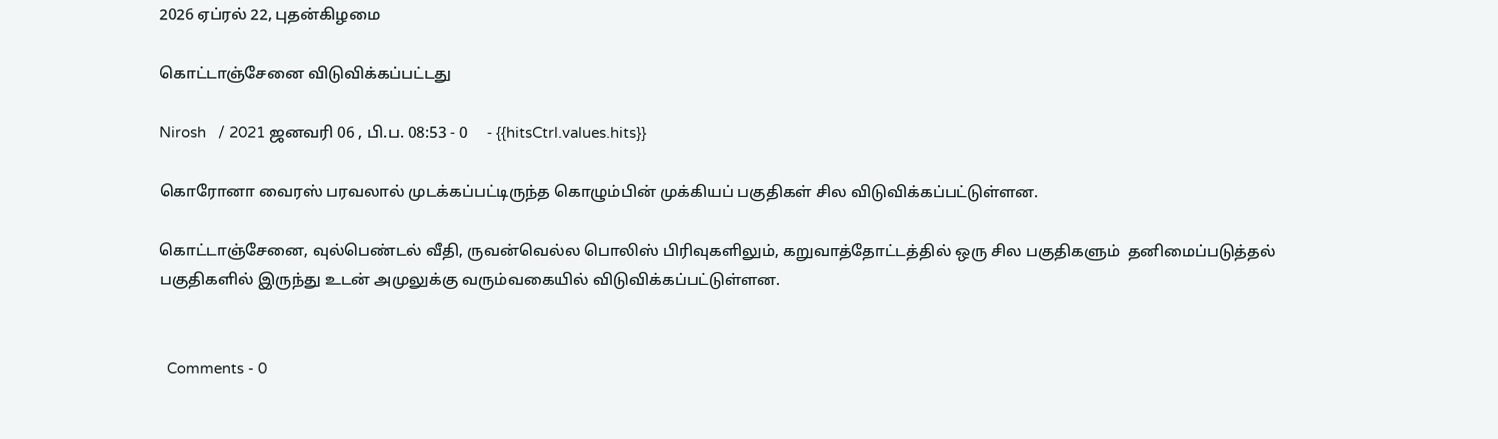2026 ஏப்ரல் 22, புதன்கிழமை

கொட்டாஞ்சேனை விடுவிக்கப்பட்டது

Nirosh   / 2021 ஜனவரி 06 , பி.ப. 08:53 - 0     - {{hitsCtrl.values.hits}}

கொரோனா வைரஸ் பரவலால் முடக்கப்பட்டிருந்த கொழும்பின் முக்கியப் பகுதிகள் சில விடுவிக்கப்பட்டுள்ளன.

கொட்டாஞ்சேனை, வுல்பெண்டல் வீதி, ருவன்வெல்ல பொலிஸ் பிரிவுகளிலும், கறுவாத்தோட்டத்தில் ஒரு சில பகுதிகளும்  தனிமைப்படுத்தல் பகுதிகளில் இருந்து உடன் அமுலுக்கு வரும்வகையில் விடுவிக்கப்பட்டுள்ளன.


  Comments - 0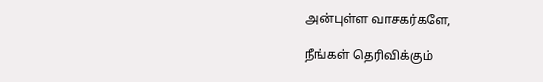அன்புள்ள வாசகர்களே,

நீங்கள் தெரிவிக்கும்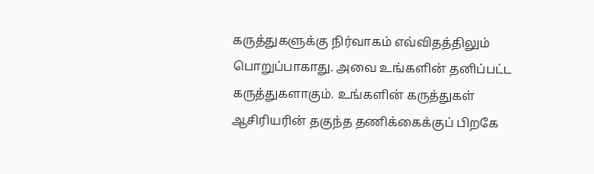கருத்துகளுக்கு நிர்வாகம் எவ்விதத்திலும் பொறுப்பாகாது. அவை உங்களின் தனிப்பட்ட கருத்துகளாகும். உங்களின் கருத்துகள் ஆசிரியரின் தகுந்த தணிக்கைக்குப் பிறகே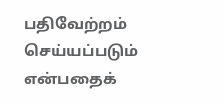பதிவேற்றம் செய்யப்படும் என்பதைக்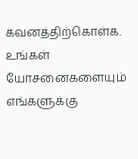கவனத்திற்கொள்க. உங்கள் யோசனைகளையும் எங்களுக்கு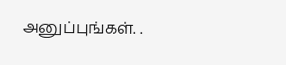அனுப்புங்கள். .